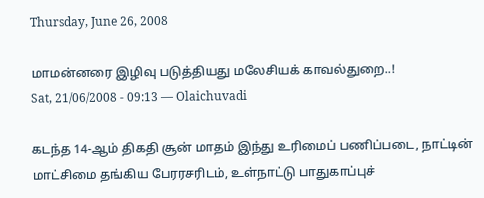Thursday, June 26, 2008

மாமன்னரை இழிவு படுத்தியது மலேசியக் காவல்துறை..!
Sat, 21/06/2008 - 09:13 — Olaichuvadi

கடந்த 14-ஆம் திகதி சூன் மாதம் இந்து உரிமைப் பணிப்படை, நாட்டின் மாட்சிமை தங்கிய பேரரசரிடம், உள்நாட்டு பாதுகாப்புச்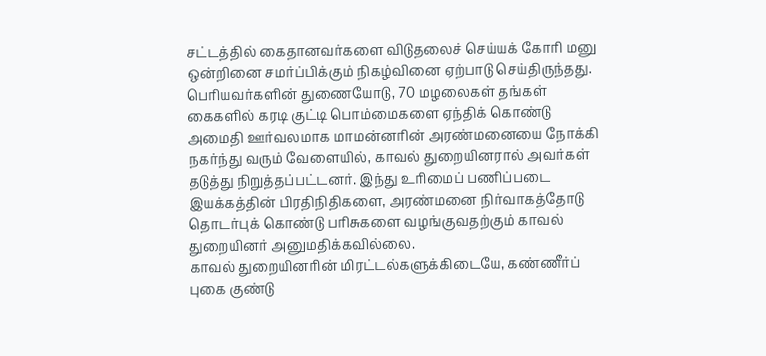சட்டத்தில் கைதானவர்களை விடுதலைச் செய்யக் கோரி மனு ஒன்றினை சமர்ப்பிக்கும் நிகழ்வினை ஏற்பாடு செய்திருந்தது.
பெரியவர்களின் துணையோடு, 70 மழலைகள் தங்கள் கைகளில் கரடி குட்டி பொம்மைகளை ஏந்திக் கொண்டு அமைதி ஊர்வலமாக மாமன்னரின் அரண்மனையை நோக்கி நகர்ந்து வரும் வேளையில், காவல் துறையினரால் அவர்கள் தடுத்து நிறுத்தப்பட்டனர். இந்து உரிமைப் பணிப்படை இயக்கத்தின் பிரதிநிதிகளை, அரண்மனை நிர்வாகத்தோடு தொடர்புக் கொண்டு பரிசுகளை வழங்குவதற்கும் காவல் துறையினர் அனுமதிக்கவில்லை.
காவல் துறையினரின் மிரட்டல்களுக்கிடையே, கண்ணீர்ப் புகை குண்டு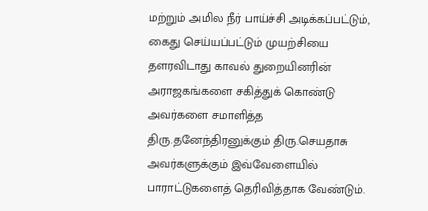மற்றும் அமில நீர் பாய்ச்சி அடிக்கப்பட்டும், கைது செய்யப்பட்டும் முயற்சியை தளரவிடாது காவல் துறையினரின் அராஜகங்களை சகித்துக் கொண்டு அவர்களை சமாளித்த திரு.தனேந்திரனுக்கும் திரு.செயதாசு அவர்களுக்கும் இவ்வேளையில் பாராட்டுகளைத் தெரிவித்தாக வேண்டும்.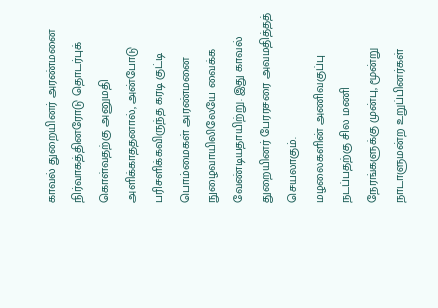காவல் துறையினர் அரண்மனை நிர்வாகத்தினரோடு தொடர்புக் கொள்வதற்கு அனுமதி அளிக்காததனால், அன்போடு பரிசளிக்கவிருந்த கரடி குட்டி பொம்மைகள் அரண்மனை நுழைவாயிலிலேயே வைக்க வேண்டியதாயிற்று. இது காவல் துறையினர் பேரரசரை அவமதித்தத் செயலாகும்.
மழலைகளின் அணிவகுப்பு நடப்பதற்கு சில மணி நேரங்களுக்கு முன்பு, மூன்று நாடாளுமன்ற உறுப்பினர்கள்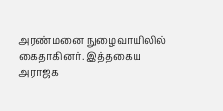அரண்மனை நுழைவாயிலில் கைதாகினர். இத்தகைய அராஜக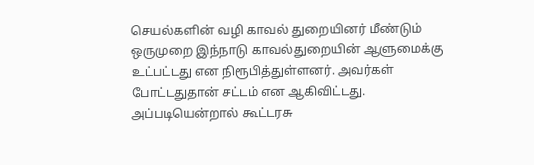செயல்களின் வழி காவல் துறையினர் மீண்டும் ஒருமுறை இந்நாடு காவல்துறையின் ஆளுமைக்கு உட்பட்டது என நிரூபித்துள்ளனர். அவர்கள் போட்டதுதான் சட்டம் என ஆகிவிட்டது.
அப்படியென்றால் கூட்டரசு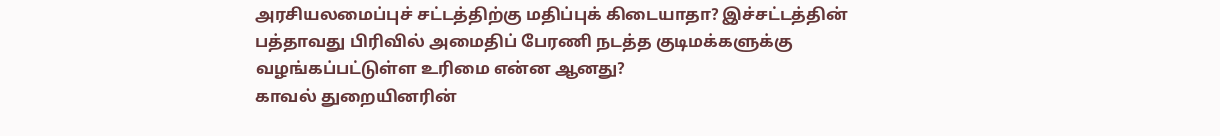அரசியலமைப்புச் சட்டத்திற்கு மதிப்புக் கிடையாதா? இச்சட்டத்தின் பத்தாவது பிரிவில் அமைதிப் பேரணி நடத்த குடிமக்களுக்கு வழங்கப்பட்டுள்ள உரிமை என்ன ஆனது?
காவல் துறையினரின்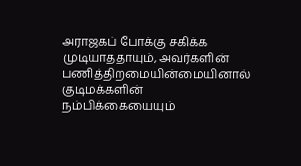அராஜகப் போக்கு சகிக்க முடியாததாயும், அவர்களின் பணித்திறமையின்மையினால் குடிமக்களின் நம்பிக்கையையும்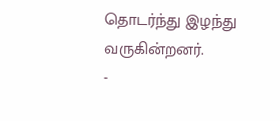தொடர்ந்து இழந்து வருகின்றனர்.
-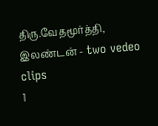திரு.வேதமூர்த்தி, இலண்டன் - two vedeo clips
1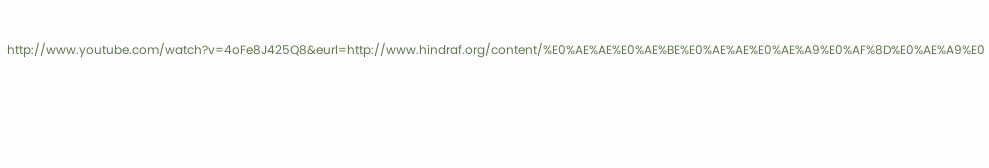http://www.youtube.com/watch?v=4oFe8J425Q8&eurl=http://www.hindraf.org/content/%E0%AE%AE%E0%AE%BE%E0%AE%AE%E0%AE%A9%E0%AF%8D%E0%AE%A9%E0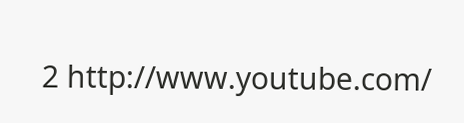2 http://www.youtube.com/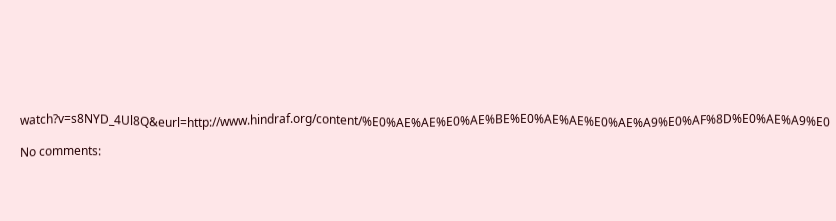watch?v=s8NYD_4Ul8Q&eurl=http://www.hindraf.org/content/%E0%AE%AE%E0%AE%BE%E0%AE%AE%E0%AE%A9%E0%AF%8D%E0%AE%A9%E0

No comments: